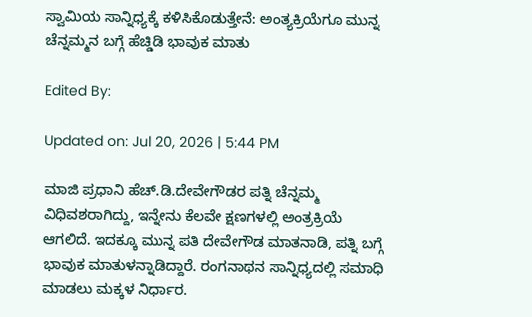ಸ್ವಾಮಿಯ ಸಾನ್ನಿಧ್ಯಕ್ಕೆ ಕಳಿಸಿಕೊಡುತ್ತೇನೆ: ಅಂತ್ಯಕ್ರಿಯೆಗೂ ಮುನ್ನ ಚೆನ್ನಮ್ಮನ ಬಗ್ಗೆ ಹೆಚ್ಡಿಡಿ ಭಾವುಕ ಮಾತು

Edited By:

Updated on: Jul 20, 2026 | 5:44 PM

ಮಾಜಿ ಪ್ರಧಾನಿ ಹೆಚ್.ಡಿ.ದೇವೇಗೌಡರ ಪತ್ನಿ ಚೆನ್ನಮ್ಮ ವಿಧಿವಶರಾಗಿದ್ದು, ಇನ್ನೇನು ಕೆಲವೇ ಕ್ಷಣಗಳಲ್ಲಿ ಅಂತ್ರಕ್ರಿಯೆ ಆಗಲಿದೆ. ಇದಕ್ಕೂ ಮುನ್ನ ಪತಿ ದೇವೇಗೌಡ ಮಾತನಾಡಿ, ಪತ್ನಿ ಬಗ್ಗೆ ಭಾವುಕ ಮಾತುಳನ್ನಾಡಿದ್ದಾರೆ. ರಂಗನಾಥನ ಸಾನ್ನಿಧ್ಯದಲ್ಲಿ ಸಮಾಧಿ ಮಾಡಲು ಮಕ್ಕಳ ನಿರ್ಧಾರ.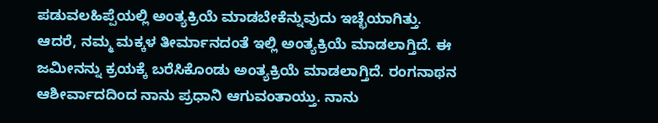ಪಡುವಲಹಿಪ್ಪೆಯಲ್ಲಿ ಅಂತ್ಯಕ್ರಿಯೆ ಮಾಡಬೇಕೆನ್ನುವುದು ಇಚ್ಛೆಯಾಗಿತ್ತು. ಆದರೆ, ನಮ್ಮ ಮಕ್ಕಳ ತೀರ್ಮಾನದಂತೆ ಇಲ್ಲಿ ಅಂತ್ಯಕ್ರಿಯೆ ಮಾಡಲಾಗ್ತಿದೆ. ಈ ಜಮೀನನ್ನು ಕ್ರಯಕ್ಕೆ ಬರೆಸಿಕೊಂಡು ಅಂತ್ಯಕ್ರಿಯೆ ಮಾಡಲಾಗ್ತಿದೆ. ರಂಗನಾಥನ ಆಶೀರ್ವಾದದಿಂದ ನಾನು ಪ್ರಧಾನಿ ಆಗುವಂತಾಯ್ತು. ನಾನು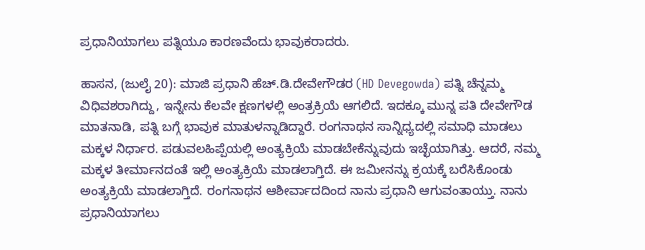ಪ್ರಧಾನಿಯಾಗಲು ಪತ್ನಿಯೂ ಕಾರಣವೆಂದು ಭಾವುಕರಾದರು.

ಹಾಸನ, (ಜುಲೈ 20): ಮಾಜಿ ಪ್ರಧಾನಿ ಹೆಚ್.ಡಿ.ದೇವೇಗೌಡರ (HD Devegowda) ಪತ್ನಿ ಚೆನ್ನಮ್ಮ ವಿಧಿವಶರಾಗಿದ್ದು, ಇನ್ನೇನು ಕೆಲವೇ ಕ್ಷಣಗಳಲ್ಲಿ ಅಂತ್ರಕ್ರಿಯೆ ಆಗಲಿದೆ. ಇದಕ್ಕೂ ಮುನ್ನ ಪತಿ ದೇವೇಗೌಡ ಮಾತನಾಡಿ, ಪತ್ನಿ ಬಗ್ಗೆ ಭಾವುಕ ಮಾತುಳನ್ನಾಡಿದ್ದಾರೆ. ರಂಗನಾಥನ ಸಾನ್ನಿಧ್ಯದಲ್ಲಿ ಸಮಾಧಿ ಮಾಡಲು ಮಕ್ಕಳ ನಿರ್ಧಾರ. ಪಡುವಲಹಿಪ್ಪೆಯಲ್ಲಿ ಅಂತ್ಯಕ್ರಿಯೆ ಮಾಡಬೇಕೆನ್ನುವುದು ಇಚ್ಛೆಯಾಗಿತ್ತು. ಆದರೆ, ನಮ್ಮ ಮಕ್ಕಳ ತೀರ್ಮಾನದಂತೆ ಇಲ್ಲಿ ಅಂತ್ಯಕ್ರಿಯೆ ಮಾಡಲಾಗ್ತಿದೆ. ಈ ಜಮೀನನ್ನು ಕ್ರಯಕ್ಕೆ ಬರೆಸಿಕೊಂಡು ಅಂತ್ಯಕ್ರಿಯೆ ಮಾಡಲಾಗ್ತಿದೆ. ರಂಗನಾಥನ ಆಶೀರ್ವಾದದಿಂದ ನಾನು ಪ್ರಧಾನಿ ಆಗುವಂತಾಯ್ತು. ನಾನು ಪ್ರಧಾನಿಯಾಗಲು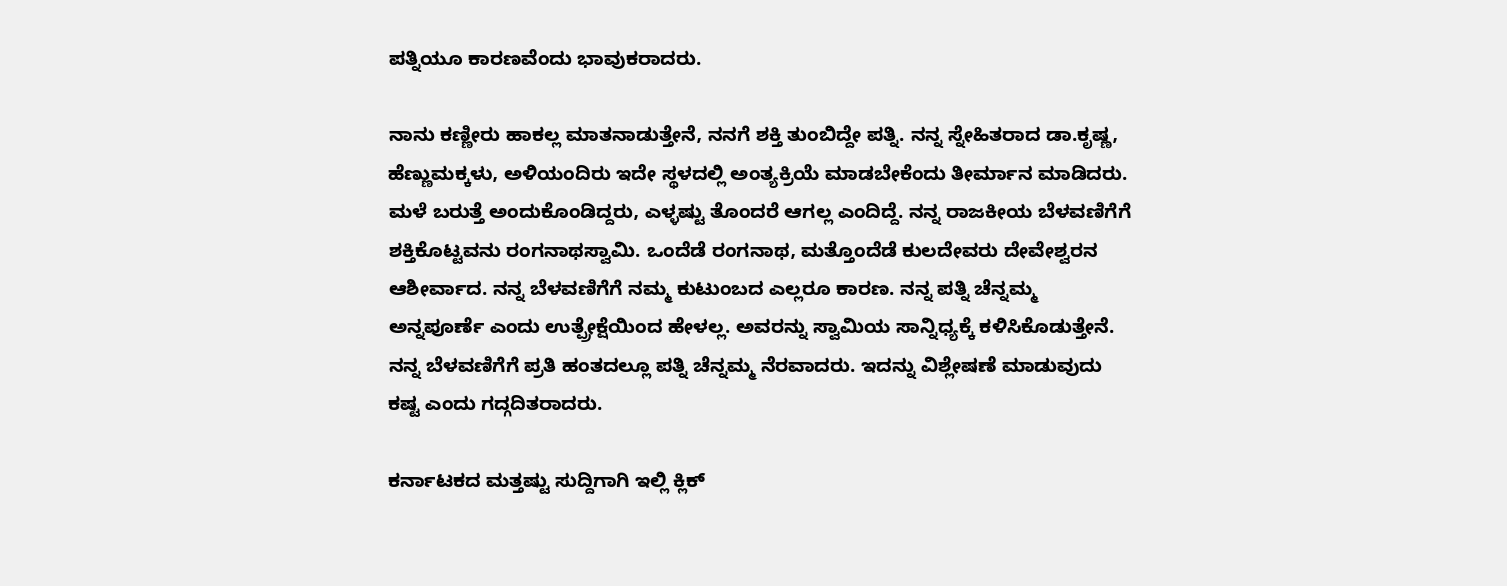ಪತ್ನಿಯೂ ಕಾರಣವೆಂದು ಭಾವುಕರಾದರು.

ನಾನು ಕಣ್ಣೀರು ಹಾಕಲ್ಲ ಮಾತನಾಡುತ್ತೇನೆ, ನನಗೆ ಶಕ್ತಿ ತುಂಬಿದ್ದೇ ಪತ್ನಿ. ನನ್ನ ಸ್ನೇಹಿತರಾದ ಡಾ.ಕೃಷ್ಣ, ಹೆಣ್ಣುಮಕ್ಕಳು, ಅಳಿಯಂದಿರು ಇದೇ ಸ್ಥಳದಲ್ಲಿ ಅಂತ್ಯಕ್ರಿಯೆ ಮಾಡಬೇಕೆಂದು ತೀರ್ಮಾನ ಮಾಡಿದರು. ಮಳೆ ಬರುತ್ತೆ ಅಂದುಕೊಂಡಿದ್ದರು, ಎಳ್ಳಷ್ಟು ತೊಂದರೆ ಆಗಲ್ಲ ಎಂದಿದ್ದೆ. ನನ್ನ ರಾಜಕೀಯ ಬೆಳವಣಿಗೆಗೆ ಶಕ್ತಿಕೊಟ್ಟವನು ರಂಗನಾಥಸ್ವಾಮಿ. ಒಂದೆಡೆ ರಂಗನಾಥ, ಮತ್ತೊಂದೆಡೆ ಕುಲದೇವರು ದೇವೇಶ್ವರನ ಆಶೀರ್ವಾದ. ನನ್ನ ಬೆಳವಣಿಗೆಗೆ ನಮ್ಮ ಕುಟುಂಬದ ಎಲ್ಲರೂ ಕಾರಣ. ನನ್ನ ಪತ್ನಿ ಚೆನ್ನಮ್ಮ ಅನ್ನಪೂರ್ಣೆ ಎಂದು ಉತ್ಪ್ರೇಕ್ಷೆಯಿಂದ ಹೇಳಲ್ಲ. ಅವರನ್ನು ಸ್ವಾಮಿಯ ಸಾನ್ನಿಧ್ಯಕ್ಕೆ ಕಳಿಸಿಕೊಡುತ್ತೇನೆ. ನನ್ನ ಬೆಳವಣಿಗೆಗೆ ಪ್ರತಿ ಹಂತದಲ್ಲೂ ಪತ್ನಿ ಚೆನ್ನಮ್ಮ ನೆರವಾದರು. ಇದನ್ನು ವಿಶ್ಲೇಷಣೆ ಮಾಡುವುದು ಕಷ್ಟ ಎಂದು ಗದ್ಗದಿತರಾದರು.

ಕರ್ನಾಟಕದ ಮತ್ತಷ್ಟು ಸುದ್ದಿಗಾಗಿ ಇಲ್ಲಿ ಕ್ಲಿಕ್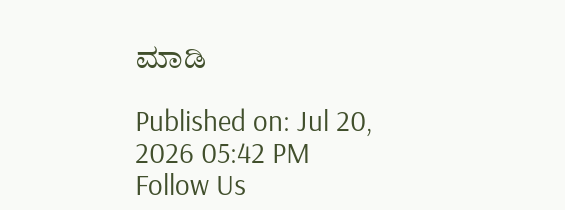ಮಾಡಿ

Published on: Jul 20, 2026 05:42 PM
Follow Us